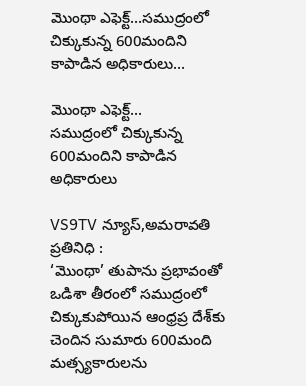మొంథా ఎఫెక్ట్...సముద్రంలో చిక్కుకున్న 600మందిని కాపాడిన అధికారులు...

మొంథా ఎఫెక్ట్...
సముద్రంలో చిక్కుకున్న 600మందిని కాపాడిన అధికారులు

VS9TV న్యూస్,అమరావతి ప్రతినిధి :
‘మొంథా’ తుపాను ప్రభావంతో ఒడిశా తీరంలో సముద్రంలో చిక్కుకుపోయిన ఆంధ్రప్ర దేశ్‌కు చెందిన సుమారు 600మంది మత్స్యకారులను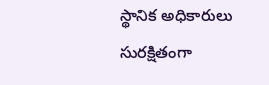స్థానిక అధికారులు సురక్షితంగా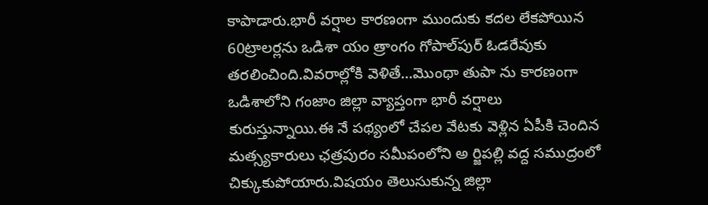కాపాడారు.భారీ వర్షాల కారణంగా ముందుకు కదల లేకపోయిన 60ట్రాలర్లను ఒడిశా యం త్రాంగం గోపాల్‌పుర్‌ ఓడరేవుకు తరలించింది.వివరాల్లోకి వెళితే...మొంథా తుపా ను కారణంగా ఒడిశాలోని గంజాం జిల్లా వ్యాప్తంగా భారీ వర్షాలు కురుస్తున్నాయి.ఈ నే పథ్యంలో చేపల వేటకు వెళ్లిన ఏపీకి చెందిన మత్స్యకారులు ఛత్రపురం సమీపంలోని అ ర్జిపల్లి వద్ద సముద్రంలో చిక్కుకుపోయారు.విషయం తెలుసుకున్న జిల్లా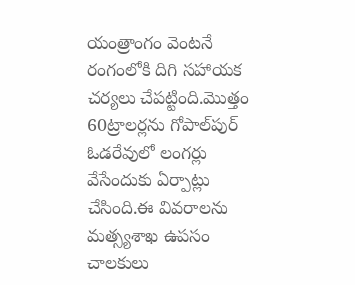యంత్రాంగం వెంటనే రంగంలోకి దిగి సహాయక చర్యలు చేపట్టింది.మొత్తం 60ట్రాలర్లను గోపాల్‌పుర్‌ ఓడరేవులో లంగర్లు వేసేందుకు ఏర్పాట్లు చేసింది.ఈ వివరాలను మత్స్యశాఖ ఉపసం చాలకులు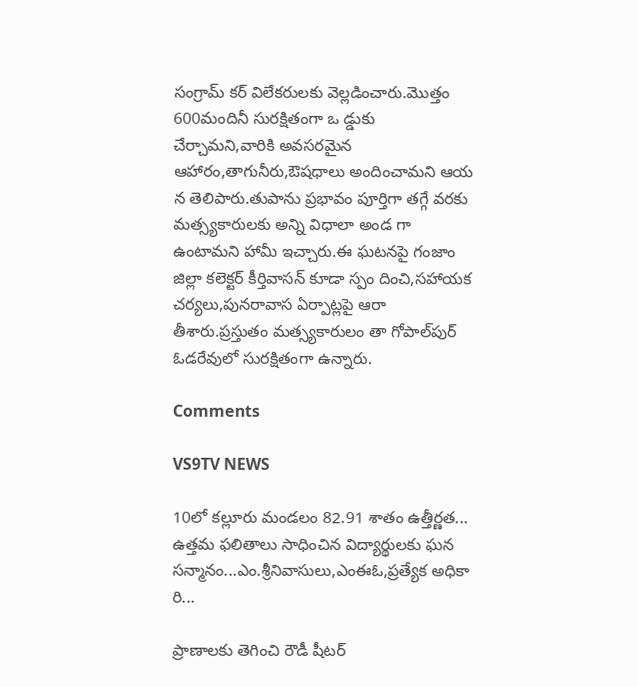సంగ్రామ్ కర్‌ విలేకరులకు వెల్లడించారు.మొత్తం 600మందినీ సురక్షితంగా ఒ డ్డుకు చేర్చామని,వారికి అవసరమైన ఆహారం,తాగునీరు,ఔషధాలు అందించామని ఆయ న తెలిపారు.తుపాను ప్రభావం పూర్తిగా తగ్గే వరకు మత్స్యకారులకు అన్ని విధాలా అండ గా ఉంటామని హామీ ఇచ్చారు.ఈ ఘటనపై గంజాం జిల్లా కలెక్టర్ కీర్తివాసన్ కూడా స్పం దించి,సహాయక చర్యలు,పునరావాస ఏర్పాట్లపై ఆరా తీశారు.ప్రస్తుతం మత్స్యకారులం తా గోపాల్‌పుర్‌ ఓడరేవులో సురక్షితంగా ఉన్నారు.

Comments

VS9TV NEWS

10లో కల్లూరు మండలం 82.91 శాతం ఉత్తీర్ణత... ఉత్తమ ఫలితాలు సాధించిన విద్యార్థులకు ఘన సన్మానం...ఎం.శ్రీనివాసులు,ఎంఈఓ,ప్రత్యేక అధికా రి...

ప్రాణాలకు తెగించి రౌడీ షీటర్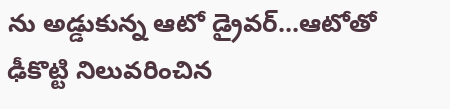ను అడ్డుకున్న ఆటో డ్రైవర్...ఆటోతో ఢీకొట్టి నిలువరించిన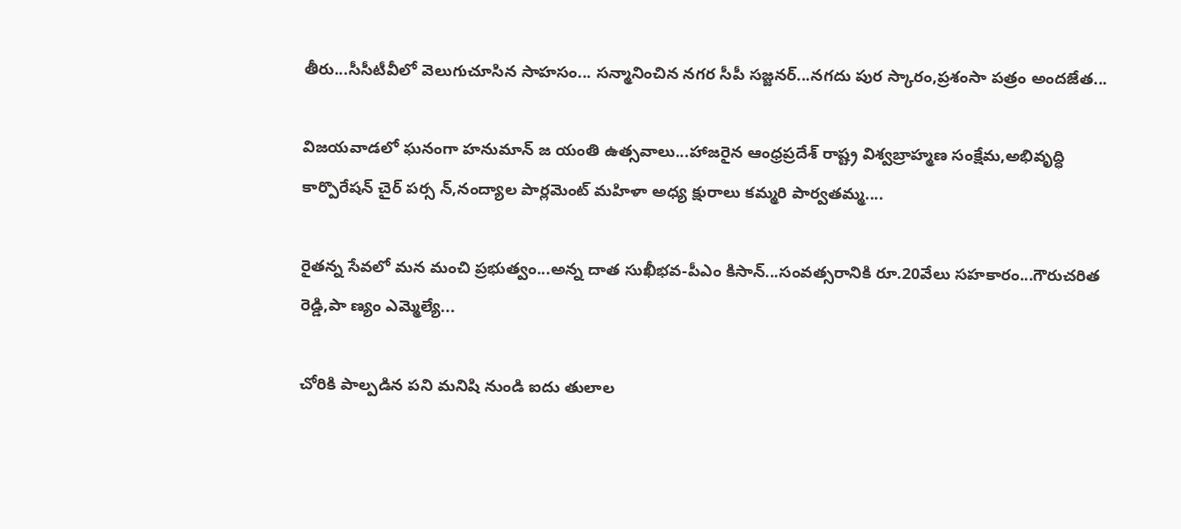తీరు...సీసీటీవీలో వెలుగుచూసిన సాహసం... సన్మానించిన నగర సీపీ సజ్జనర్...నగదు పుర స్కారం,ప్రశంసా పత్రం అందజేత...

విజయవాడలో ఘనంగా హనుమాన్ జ యంతి ఉత్సవాలు...హాజరైన ఆంధ్రప్రదేశ్ రాష్ట్ర విశ్వబ్రాహ్మణ సంక్షేమ,అభివృద్ధి కార్పొరేషన్ చైర్ పర్స న్,నంద్యాల పార్లమెంట్ మహిళా అధ్య క్షురాలు కమ్మరి పార్వతమ్మ....

రైతన్న సేవలో మన మంచి ప్రభుత్వం...అన్న దాత సుఖీభవ-పీఎం కిసాన్...సంవత్సరానికి రూ.20వేలు సహకారం...గౌరుచరిత రెడ్డి,పా ణ్యం ఎమ్మెల్యే...

చోరికి పాల్పడిన పని మనిషి నుండి ఐదు తులాల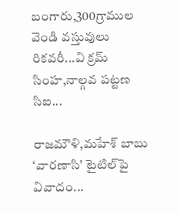బంగారు,300గ్రాముల వెండి వస్తువులు రికవరీ...వి క్రమ్ సింహ,నాల్గవ పట్టణ సిఐ...

రాజమౌళి,మహేశ్ బాబు ‘వారణాసి’ టైటిల్‌పై వివాదం...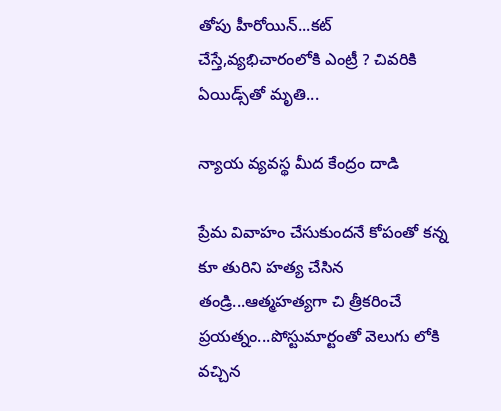తోపు హీరోయిన్...కట్ చేస్తే,వ్యభిచారంలోకి ఎంట్రీ ? చివరికి ఏయిడ్స్‌తో మృతి...

న్యాయ వ్యవస్థ మీద కేంద్రం దాడి

ప్రేమ వివాహం చేసుకుందనే కోపంతో కన్న కూ తురిని హత్య చేసిన తండ్రి...ఆత్మహత్యగా చి త్రీకరించే ప్రయత్నం...పోస్టుమార్టంతో వెలుగు లోకి వచ్చిన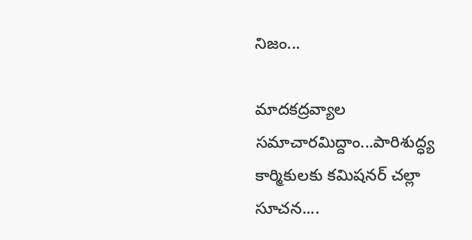నిజం...

మాదకద్రవ్యాల సమాచారమిద్దాం...పారిశుద్ధ్య కార్మికులకు కమిషనర్ చల్లా సూచన....